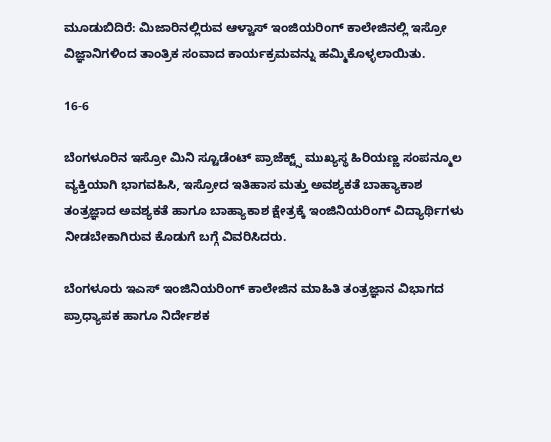ಮೂಡುಬಿದಿರೆ: ಮಿಜಾರಿನಲ್ಲಿರುವ ಆಳ್ವಾಸ್ ಇಂಜಿಯರಿಂಗ್ ಕಾಲೇಜಿನಲ್ಲಿ ಇಸ್ರೋ ವಿಜ್ಞಾನಿಗಳಿಂದ ತಾಂತ್ರಿಕ ಸಂವಾದ ಕಾರ್ಯಕ್ರಮವನ್ನು ಹಮ್ಮಿಕೊಳ್ಳಲಾಯಿತು.

16-6

ಬೆಂಗಳೂರಿನ ಇಸ್ರೋ ಮಿನಿ ಸ್ಟೂಡೆಂಟ್ ಪ್ರಾಜೆಕ್ಟ್ಸ್ ಮುಖ್ಯಸ್ಥ ಹಿರಿಯಣ್ಣ ಸಂಪನ್ಮೂಲ ವ್ಯಕ್ತಿಯಾಗಿ ಭಾಗವಹಿಸಿ, ಇಸ್ರೋದ ಇತಿಹಾಸ ಮತ್ತು ಅವಶ್ಯಕತೆ ಬಾಹ್ಯಾಕಾಶ ತಂತ್ರಜ್ಞಾದ ಅವಶ್ಯಕತೆ ಹಾಗೂ ಬಾಹ್ಯಾಕಾಶ ಕ್ಷೇತ್ರಕ್ಕೆ ಇಂಜಿನಿಯರಿಂಗ್ ವಿದ್ಯಾರ್ಥಿಗಳು ನೀಡಬೇಕಾಗಿರುವ ಕೊಡುಗೆ ಬಗ್ಗೆ ವಿವರಿಸಿದರು.

ಬೆಂಗಳೂರು ಇಎಸ್ ಇಂಜಿನಿಯರಿಂಗ್ ಕಾಲೇಜಿನ ಮಾಹಿತಿ ತಂತ್ರಜ್ಞಾನ ವಿಭಾಗದ ಪ್ರಾಧ್ಯಾಪಕ ಹಾಗೂ ನಿರ್ದೇಶಕ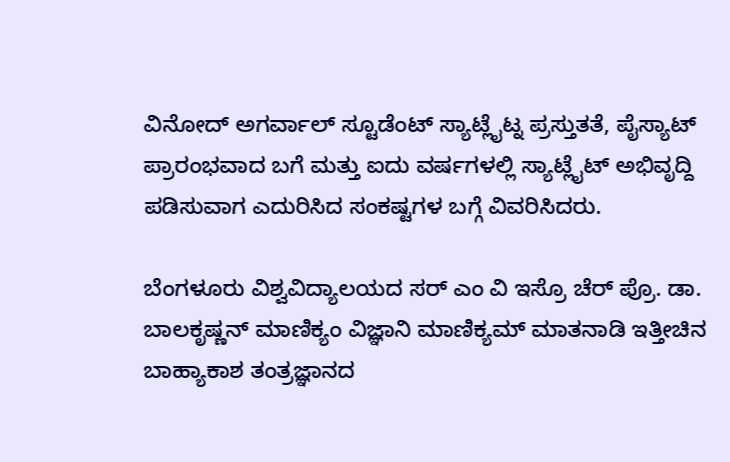ವಿನೋದ್ ಅಗರ್ವಾಲ್ ಸ್ಟೂಡೆಂಟ್ ಸ್ಯಾಟ್ಲೈಟ್ನ ಪ್ರಸ್ತುತತೆ, ಪೈಸ್ಯಾಟ್ ಪ್ರಾರಂಭವಾದ ಬಗೆ ಮತ್ತು ಐದು ವರ್ಷಗಳಲ್ಲಿ ಸ್ಯಾಟ್ಲೈಟ್ ಅಭಿವೃದ್ದಿ ಪಡಿಸುವಾಗ ಎದುರಿಸಿದ ಸಂಕಷ್ಟಗಳ ಬಗ್ಗೆ ವಿವರಿಸಿದರು.

ಬೆಂಗಳೂರು ವಿಶ್ವವಿದ್ಯಾಲಯದ ಸರ್ ಎಂ ವಿ ಇಸ್ರೊ ಚೆರ್ ಪ್ರೊ. ಡಾ. ಬಾಲಕೃಷ್ಣನ್ ಮಾಣಿಕ್ಯಂ ವಿಜ್ಞಾನಿ ಮಾಣಿಕ್ಯಮ್ ಮಾತನಾಡಿ ಇತ್ತೀಚಿನ ಬಾಹ್ಯಾಕಾಶ ತಂತ್ರಜ್ಞಾನದ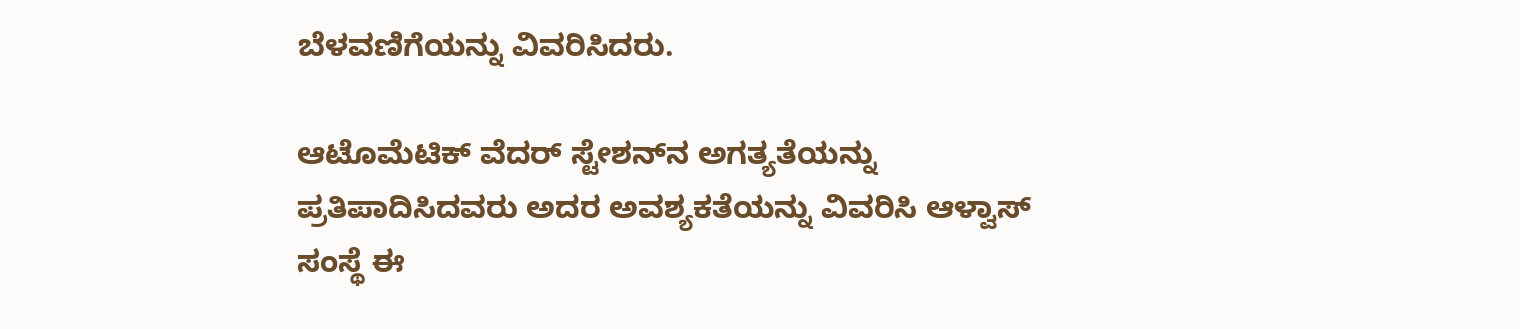ಬೆಳವಣಿಗೆಯನ್ನು ವಿವರಿಸಿದರು.

ಆಟೊಮೆಟಿಕ್ ವೆದರ್ ಸ್ಟೇಶನ್‍ನ ಅಗತ್ಯತೆಯನ್ನು ಪ್ರತಿಪಾದಿಸಿದವರು ಅದರ ಅವಶ್ಯಕತೆಯನ್ನು ವಿವರಿಸಿ ಆಳ್ವಾಸ್ ಸಂಸ್ಥೆ ಈ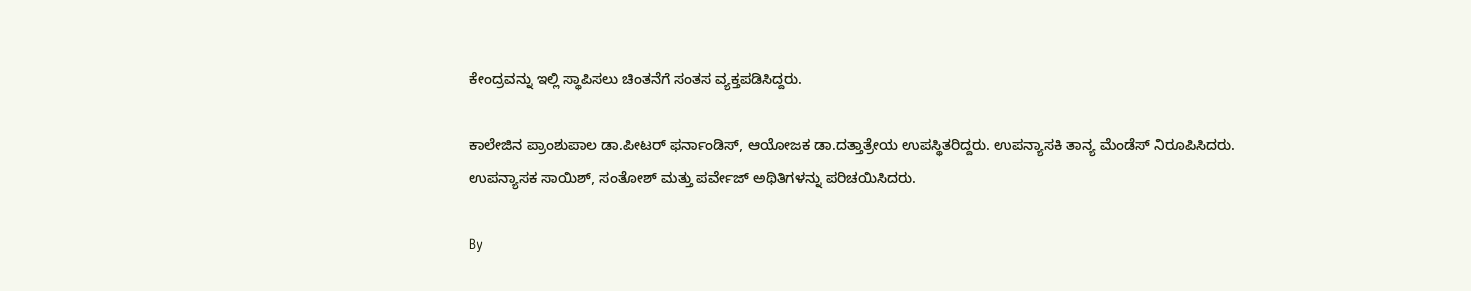ಕೇಂದ್ರವನ್ನು ಇಲ್ಲಿ ಸ್ಥಾಪಿಸಲು ಚಿಂತನೆಗೆ ಸಂತಸ ವ್ಯಕ್ತಪಡಿಸಿದ್ದರು.

ಕಾಲೇಜಿನ ಪ್ರಾಂಶುಪಾಲ ಡಾ.ಪೀಟರ್ ಫರ್ನಾಂಡಿಸ್, ಆಯೋಜಕ ಡಾ.ದತ್ತಾತ್ರೇಯ ಉಪಸ್ಥಿತರಿದ್ದರು. ಉಪನ್ಯಾಸಕಿ ತಾನ್ಯ ಮೆಂಡೆಸ್ ನಿರೂಪಿಸಿದರು. ಉಪನ್ಯಾಸಕ ಸಾಯಿಶ್, ಸಂತೋಶ್ ಮತ್ತು ಪರ್ವೇಜ್ ಅಥಿತಿಗಳನ್ನು ಪರಿಚಯಿಸಿದರು.

By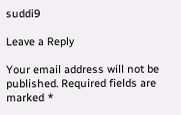suddi9

Leave a Reply

Your email address will not be published. Required fields are marked *